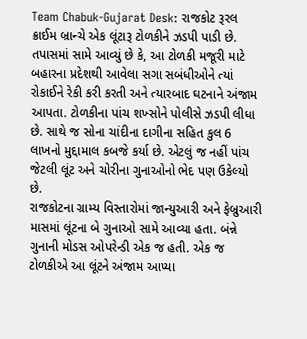Team Chabuk-Gujarat Desk: રાજકોટ રૂરલ ક્રાઈમ બ્રાન્ચે એક લૂંટારૂ ટોળકીને ઝડપી પાડી છે. તપાસમાં સામે આવ્યું છે કે, આ ટોળકી મજૂરી માટે બહારના પ્રદેશથી આવેલા સગા સબંધીઓને ત્યાં રોકાઈને રેકી કરી કરતી અને ત્યારબાદ ઘટનાને અંજામ આપતા. ટોળકીના પાંચ શખ્સોને પોલીસે ઝડપી લીધા છે. સાથે જ સોના ચાંદીના દાગીના સહિત કુલ 6 લાખનો મુદ્દામાલ કબજે કર્યા છે. એટલું જ નહીં પાંચ જેટલી લૂંટ અને ચોરીના ગુનાઓનો ભેદ પણ ઉકેલ્યો છે.
રાજકોટના ગ્રામ્ય વિસ્તારોમાં જાન્યુઆરી અને ફેબ્રુઆરી માસમાં લૂંટના બે ગુનાઓ સામે આવ્યા હતા. બંન્ને ગુનાની મોડસ ઓપરેન્ડી એક જ હતી. એક જ ટોળકીએ આ લૂંટને અંજામ આપ્યા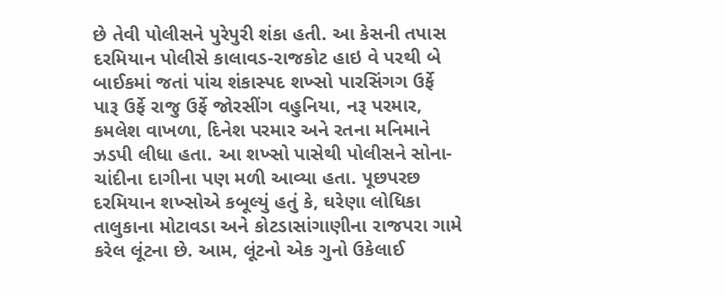છે તેવી પોલીસને પુરેપુરી શંકા હતી. આ કેસની તપાસ દરમિયાન પોલીસે કાલાવડ-રાજકોટ હાઇ વે પરથી બે બાઈકમાં જતાં પાંચ શંકાસ્પદ શખ્સો પારસિંગગ ઉર્ફે પારૂ ઉર્ફે રાજુ ઉર્ફે જોરસીંગ વહુનિયા, નરૂ પરમાર, કમલેશ વાખળા, દિનેશ પરમાર અને રતના મનિમાને ઝડપી લીધા હતા. આ શખ્સો પાસેથી પોલીસને સોના-ચાંદીના દાગીના પણ મળી આવ્યા હતા. પૂછપરછ દરમિયાન શખ્સોએ કબૂલ્યું હતું કે, ઘરેણા લોધિકા તાલુકાના મોટાવડા અને કોટડાસાંગાણીના રાજપરા ગામે કરેલ લૂંટના છે. આમ, લૂંટનો એક ગુનો ઉકેલાઈ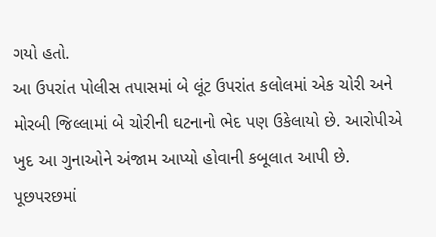ગયો હતો.
આ ઉપરાંત પોલીસ તપાસમાં બે લૂંટ ઉપરાંત કલોલમાં એક ચોરી અને મોરબી જિલ્લામાં બે ચોરીની ઘટનાનો ભેદ પણ ઉકેલાયો છે. આરોપીએ ખુદ આ ગુનાઓને અંજામ આપ્યો હોવાની કબૂલાત આપી છે.
પૂછપરછમાં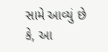સામે આવ્યું છે કે, આ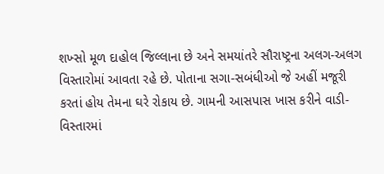શખ્સો મૂળ દાહોલ જિલ્લાના છે અને સમયાંતરે સૌરાષ્ટ્રના અલગ-અલગ વિસ્તારોમાં આવતા રહે છે. પોતાના સગા-સબંધીઓ જે અહીં મજૂરી કરતાં હોય તેમના ઘરે રોકાય છે. ગામની આસપાસ ખાસ કરીને વાડી-વિસ્તારમાં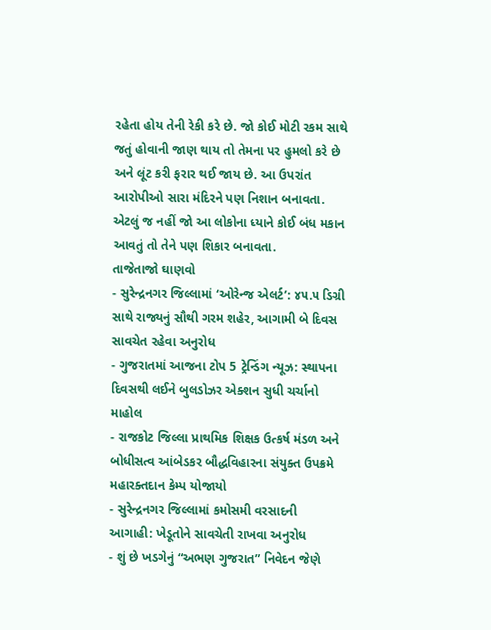રહેતા હોય તેની રેકી કરે છે. જો કોઈ મોટી રકમ સાથે જતું હોવાની જાણ થાય તો તેમના પર હુમલો કરે છે અને લૂંટ કરી ફરાર થઈ જાય છે. આ ઉપરાંત આરોપીઓ સારા મંદિરને પણ નિશાન બનાવતા. એટલું જ નહીં જો આ લોકોના ધ્યાને કોઈ બંધ મકાન આવતું તો તેને પણ શિકાર બનાવતા.
તાજેતાજો ઘાણવો
- સુરેન્દ્રનગર જિલ્લામાં ‘ઓરેન્જ એલર્ટ’: ૪૫.૫ ડિગ્રી સાથે રાજ્યનું સૌથી ગરમ શહેર, આગામી બે દિવસ સાવચેત રહેવા અનુરોધ
- ગુજરાતમાં આજના ટોપ 5 ટ્રેન્ડિંગ ન્યૂઝ: સ્થાપના દિવસથી લઈને બુલડોઝર એક્શન સુધી ચર્ચાનો માહોલ
- રાજકોટ જિલ્લા પ્રાથમિક શિક્ષક ઉત્કર્ષ મંડળ અને બોધીસત્વ આંબેડકર બૌદ્ધવિહારના સંયુક્ત ઉપક્રમે મહારક્તદાન કેમ્પ યોજાયો
- સુરેન્દ્રનગર જિલ્લામાં કમોસમી વરસાદની આગાહી: ખેડૂતોને સાવચેતી રાખવા અનુરોધ
- શું છે ખડગેનું “અભણ ગુજરાત” નિવેદન જેણે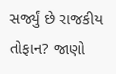સર્જ્યું છે રાજકીય તોફાન? જાણો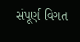સંપૂર્ણ વિગત